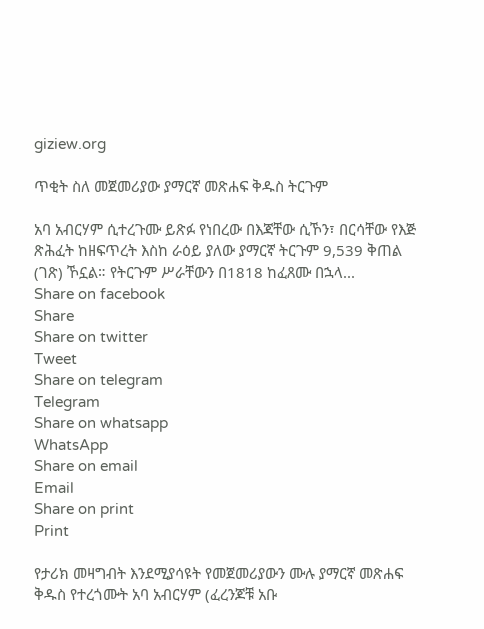giziew.org

ጥቂት ስለ መጀመሪያው ያማርኛ መጽሐፍ ቅዱስ ትርጉም

አባ አብርሃም ሲተረጉሙ ይጽፉ የነበረው በእጃቸው ሲኾን፣ በርሳቸው የእጅ ጽሕፈት ከዘፍጥረት እስከ ራዕይ ያለው ያማርኛ ትርጉም 9,539 ቅጠል (ገጽ) ኾኗል። የትርጉም ሥራቸውን በ1818 ከፈጸሙ በኋላ...
Share on facebook
Share
Share on twitter
Tweet
Share on telegram
Telegram
Share on whatsapp
WhatsApp
Share on email
Email
Share on print
Print

የታሪክ መዛግብት እንደሚያሳዩት የመጀመሪያውን ሙሉ ያማርኛ መጽሐፍ ቅዱስ የተረጎሙት አባ አብርሃም (ፈረንጆቹ አቡ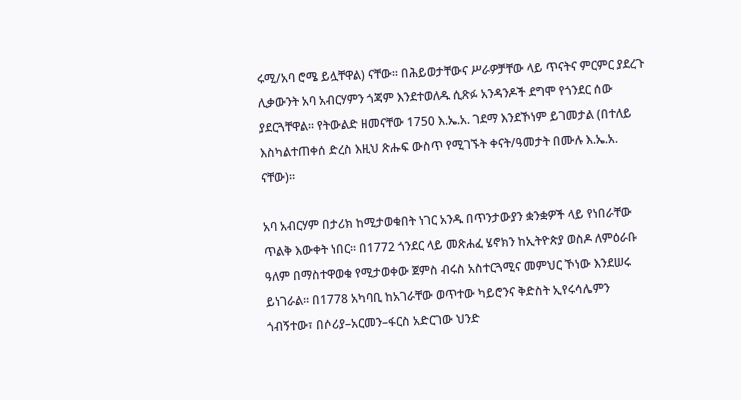ሩሚ/አባ ሮሜ ይሏቸዋል) ናቸው። በሕይወታቸውና ሥራዎቻቸው ላይ ጥናትና ምርምር ያደረጉ ሊቃውንት አባ አብርሃምን ጎጃም እንደተወለዱ ሲጽፉ አንዳንዶች ደግሞ የጎንደር ሰው ያደርጓቸዋል። የትውልድ ዘመናቸው 1750 እ.ኤ.አ. ገደማ እንደኾነም ይገመታል (በተለይ እስካልተጠቀሰ ድረስ እዚህ ጽሑፍ ውስጥ የሚገኙት ቀናት/ዓመታት በሙሉ እ.ኤ.አ. ናቸው)።

አባ አብርሃም በታሪክ ከሚታወቁበት ነገር አንዱ በጥንታውያን ቋንቋዎች ላይ የነበራቸው ጥልቅ እውቀት ነበር። በ1772 ጎንደር ላይ መጽሐፈ ሄኖክን ከኢትዮጵያ ወስዶ ለምዕራቡ ዓለም በማስተዋወቁ የሚታወቀው ጀምስ ብሩስ አስተርጓሚና መምህር ኾነው እንደሠሩ ይነገራል። በ1778 አካባቢ ከአገራቸው ወጥተው ካይሮንና ቅድስት ኢየሩሳሌምን ጎብኝተው፣ በሶሪያ–አርመን–ፋርስ አድርገው ህንድ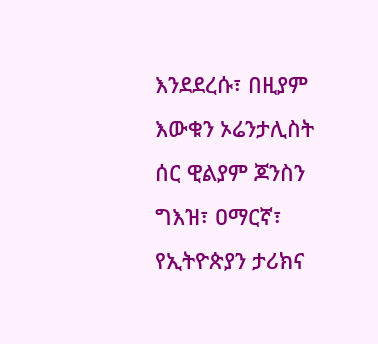እንደደረሱ፣ በዚያም እውቁን ኦሬንታሊስት ሰር ዊልያም ጆንስን ግእዝ፣ ዐማርኛ፣ የኢትዮጵያን ታሪክና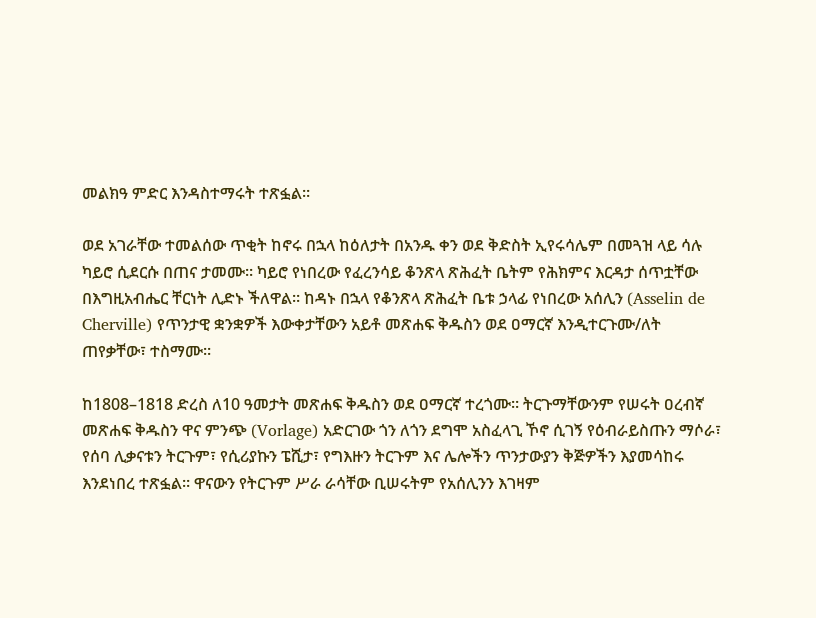መልክዓ ምድር እንዳስተማሩት ተጽፏል።

ወደ አገራቸው ተመልሰው ጥቂት ከኖሩ በኋላ ከዕለታት በአንዱ ቀን ወደ ቅድስት ኢየሩሳሌም በመጓዝ ላይ ሳሉ ካይሮ ሲደርሱ በጠና ታመሙ። ካይሮ የነበረው የፈረንሳይ ቆንጽላ ጽሕፈት ቤትም የሕክምና እርዳታ ሰጥቷቸው በእግዚአብሔር ቸርነት ሊድኑ ችለዋል። ከዳኑ በኋላ የቆንጽላ ጽሕፈት ቤቱ ኃላፊ የነበረው አሰሊን (Asselin de Cherville) የጥንታዊ ቋንቋዎች እውቀታቸውን አይቶ መጽሐፍ ቅዱስን ወደ ዐማርኛ እንዲተርጉሙ/ለት ጠየቃቸው፣ ተስማሙ።

ከ1808–1818 ድረስ ለ10 ዓመታት መጽሐፍ ቅዱስን ወደ ዐማርኛ ተረጎሙ። ትርጉማቸውንም የሠሩት ዐረብኛ መጽሐፍ ቅዱስን ዋና ምንጭ (Vorlage) አድርገው ጎን ለጎን ደግሞ አስፈላጊ ኾኖ ሲገኝ የዕብራይስጡን ማሶራ፣ የሰባ ሊቃናቱን ትርጉም፣ የሲሪያኩን ፔሺታ፣ የግእዙን ትርጉም እና ሌሎችን ጥንታውያን ቅጅዎችን እያመሳከሩ እንደነበረ ተጽፏል። ዋናውን የትርጉም ሥራ ራሳቸው ቢሠሩትም የአሰሊንን እገዛም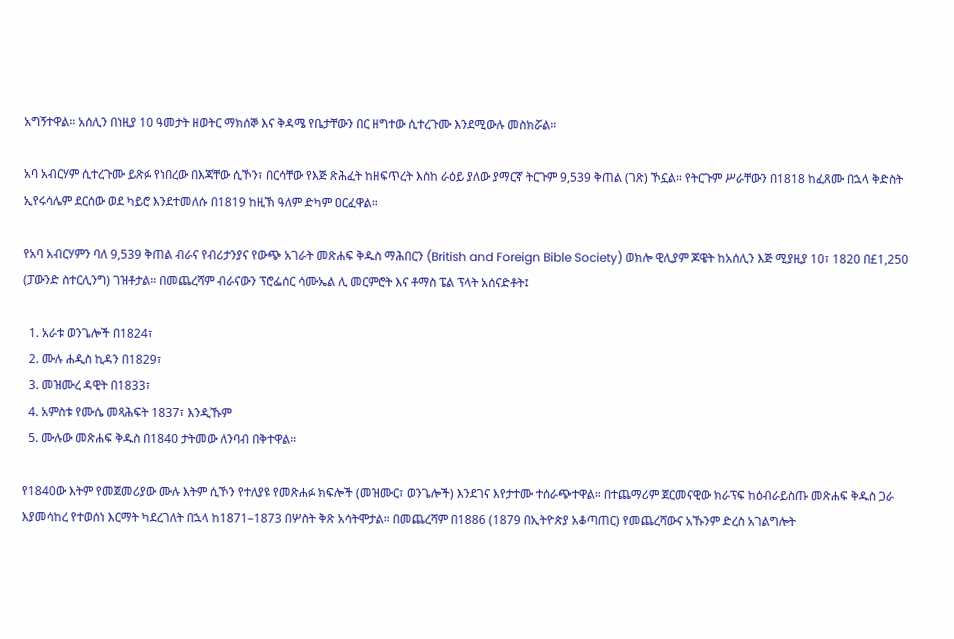አግኝተዋል። አሰሊን በነዚያ 10 ዓመታት ዘወትር ማክሰኞ እና ቅዳሜ የቤታቸውን በር ዘግተው ሲተረጉሙ እንደሚውሉ መስክሯል።

አባ አብርሃም ሲተረጉሙ ይጽፉ የነበረው በእጃቸው ሲኾን፣ በርሳቸው የእጅ ጽሕፈት ከዘፍጥረት እስከ ራዕይ ያለው ያማርኛ ትርጉም 9,539 ቅጠል (ገጽ) ኾኗል። የትርጉም ሥራቸውን በ1818 ከፈጸሙ በኋላ ቅድስት ኢየሩሳሌም ደርሰው ወደ ካይሮ እንደተመለሱ በ1819 ከዚኽ ዓለም ድካም ዐርፈዋል።

የአባ አብርሃምን ባለ 9,539 ቅጠል ብራና የብሪታንያና የውጭ አገራት መጽሐፍ ቅዱስ ማሕበርን (British and Foreign Bible Society) ወክሎ ዊሊያም ጆዌት ከአሰሊን እጅ ሚያዚያ 10፣ 1820 በ£1,250 (ፓውንድ ስተርሊንግ) ገዝቶታል። በመጨረሻም ብራናውን ፕሮፌሰር ሳሙኤል ሊ መርምሮት እና ቶማስ ፔል ፕላት አሰናድቶት፤

  1. አራቱ ወንጌሎች በ1824፣
  2. ሙሉ ሐዲስ ኪዳን በ1829፣
  3. መዝሙረ ዳዊት በ1833፣
  4. አምስቱ የሙሴ መጻሕፍት 1837፣ እንዲኹም
  5. ሙሉው መጽሐፍ ቅዱስ በ1840 ታትመው ለንባብ በቅተዋል።

የ1840ው እትም የመጀመሪያው ሙሉ እትም ሲኾን የተለያዩ የመጽሐፉ ክፍሎች (መዝሙር፣ ወንጌሎች) እንደገና እየታተሙ ተሰራጭተዋል። በተጨማሪም ጀርመናዊው ክራፕፍ ከዕብራይስጡ መጽሐፍ ቅዱስ ጋራ እያመሳከረ የተወሰነ እርማት ካደረገለት በኋላ ከ1871–1873 በሦስት ቅጽ አሳትሞታል። በመጨረሻም በ1886 (1879 በኢትዮጵያ አቆጣጠር) የመጨረሻውና አኹንም ድረስ አገልግሎት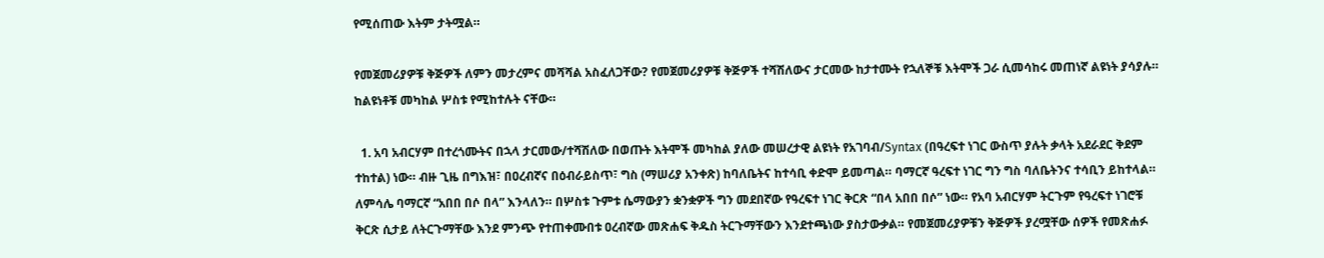የሚሰጠው እትም ታትሟል።

የመጀመሪያዎቹ ቅጅዎች ለምን መታረምና መሻሻል አስፈለጋቸው? የመጀመሪያዎቹ ቅጅዎች ተሻሽለውና ታርመው ከታተሙት የኋለኞቹ እትሞች ጋራ ሲመሳከሩ መጠነኛ ልዩነት ያሳያሉ። ከልዩነቶቹ መካከል ሦስቱ የሚከተሉት ናቸው።

  1. አባ አብርሃም በተረጎሙትና በኋላ ታርመው/ተሻሽለው በወጡት እትሞች መካከል ያለው መሠረታዊ ልዩነት የአገባብ/Syntax (በዓረፍተ ነገር ውስጥ ያሉት ቃላት አደራደር ቅደም ተከተል) ነው። ብዙ ጊዜ በግእዝ፣ በዐረብኛና በዕብራይስጥ፣ ግስ (ማሠሪያ አንቀጽ) ከባለቤትና ከተሳቢ ቀድሞ ይመጣል። ባማርኛ ዓረፍተ ነገር ግን ግስ ባለቤትንና ተሳቢን ይከተላል። ለምሳሌ ባማርኛ “አበበ በሶ በላ” እንላለን። በሦስቱ ጉምቱ ሴማውያን ቋንቋዎች ግን መደበኛው የዓረፍተ ነገር ቅርጽ “በላ አበበ በሶ” ነው። የአባ አብርሃም ትርጉም የዓረፍተ ነገሮቹ ቅርጽ ሲታይ ለትርጉማቸው እንደ ምንጭ የተጠቀሙበቱ ዐረብኛው መጽሐፍ ቅዱስ ትርጉማቸውን እንደተጫነው ያስታውቃል። የመጀመሪያዎቹን ቅጅዎች ያረሟቸው ሰዎች የመጽሐፉ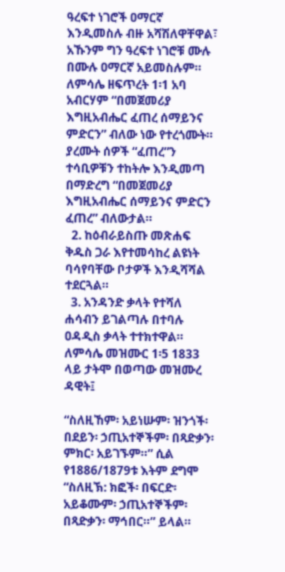ዓረፍተ ነገሮች ዐማርኛ እንዲመስሉ ብዙ አሻሽለዋቸዋል፣ አኹንም ግን ዓረፍተ ነገሮቹ ሙሉ በሙሉ ዐማርኛ አይመስሉም። ለምሳሌ ዘፍጥረት 1፡1 አባ አብርሃም “በመጀመሪያ እግዚአብሔር ፈጠረ ሰማይንና ምድርን” ብለው ነው የተረጎሙት። ያረሙት ሰዎች “ፈጠረ”ን ተሳቢዎቹን ተከትሎ እንዲመጣ በማድረግ “በመጀመሪያ እግዚአብሔር ሰማይንና ምድርን ፈጠረ” ብለውታል።
  2. ከዕብራይስጡ መጽሐፍ ቅዱስ ጋራ እየተመሳከረ ልዩነት ባሳየባቸው ቦታዎች እንዲሻሻል ተደርጓል።
  3. አንዳንድ ቃላት የተሻለ ሐሳብን ይገልጣሉ በተባሉ ዐዳዲስ ቃላት ተተክተዋል። ለምሳሌ መዝሙር 1፡5 1833 ላይ ታትሞ በወጣው መዝሙረ ዳዊት፤

“ስለዚኸም፡ አይነሡም፡ ዝንጎች፡ በደይን፡ ኃጢአተኞችም፡ በጻድቃን፡ ምክር፡ አይገኙም።” ሲል የ1886/1879ቱ እትም ደግሞ “ስለዚኽ: ክፎች፡ በፍርድ፡ አይቆሙም፡ ኃጢአተኞችም፡ በጻድቃን፡ ማኅበር።” ይላል።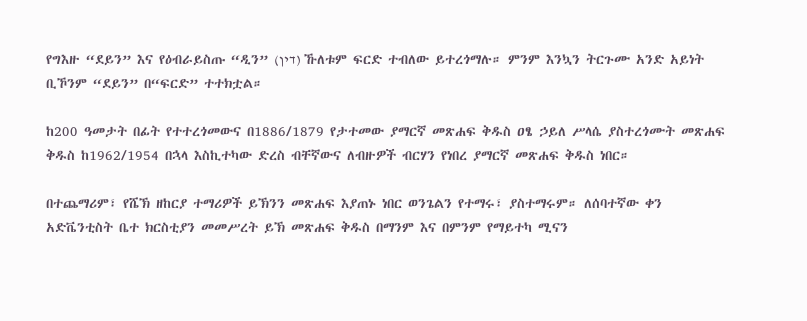የግእዙ “ደይን” እና የዕብራይስጡ “ዲን” (דין) ኹለቱም ፍርድ ተብለው ይተረጎማሉ። ምንም እንኳን ትርጉሙ አንድ አይነት ቢኾንም “ደይን” በ“ፍርድ” ተተክቷል።

ከ200 ዓመታት በፊት የተተረጎመውና በ1886/1879 የታተመው ያማርኛ መጽሐፍ ቅዱስ ዐፄ ኃይለ ሥላሴ ያስተረጎሙት መጽሐፍ ቅዱስ ከ1962/1954 በኋላ እስኪተካው ድረስ ብቸኛውና ለብዙዎች ብርሃን የነበረ ያማርኛ መጽሐፍ ቅዱስ ነበር።

በተጨማሪም፣ የሼኽ ዘከርያ ተማሪዎች ይኽንን መጽሐፍ እያጠኑ ነበር ወንጌልን የተማሩ፣ ያስተማሩም። ለሰባተኛው ቀን አድቬንቲስት ቤተ ክርስቲያን መመሥረት ይኽ መጽሐፍ ቅዱስ በማንም እና በምንም የማይተካ ሚናን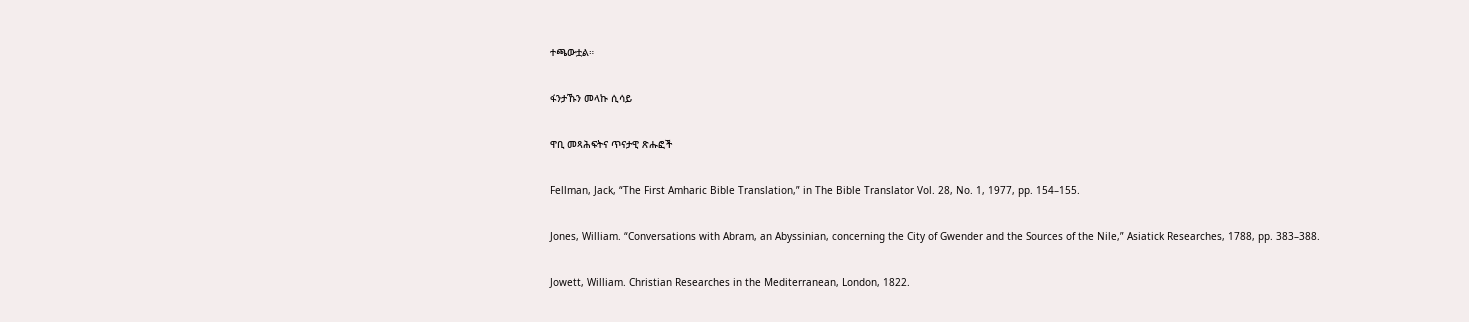ተጫውቷል።

ፋንታኹን መላኩ ሲሳይ

ዋቢ መጻሕፍትና ጥናታዊ ጽሑፎች

Fellman, Jack, “The First Amharic Bible Translation,” in The Bible Translator Vol. 28, No. 1, 1977, pp. 154–155.

Jones, William. “Conversations with Abram, an Abyssinian, concerning the City of Gwender and the Sources of the Nile,” Asiatick Researches, 1788, pp. 383–388.

Jowett, William. Christian Researches in the Mediterranean, London, 1822.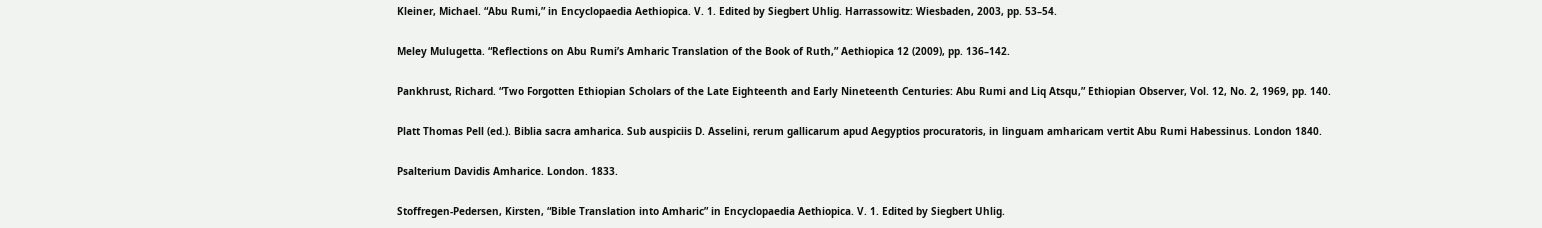Kleiner, Michael. “Abu Rumi,” in Encyclopaedia Aethiopica. V. 1. Edited by Siegbert Uhlig. Harrassowitz: Wiesbaden, 2003, pp. 53–54.

Meley Mulugetta. “Reflections on Abu Rumi’s Amharic Translation of the Book of Ruth,” Aethiopica 12 (2009), pp. 136–142.

Pankhrust, Richard. “Two Forgotten Ethiopian Scholars of the Late Eighteenth and Early Nineteenth Centuries: Abu Rumi and Liq Atsqu,” Ethiopian Observer, Vol. 12, No. 2, 1969, pp. 140.

Platt Thomas Pell (ed.). Biblia sacra amharica. Sub auspiciis D. Asselini, rerum gallicarum apud Aegyptios procuratoris, in linguam amharicam vertit Abu Rumi Habessinus. London 1840.

Psalterium Davidis Amharice. London. 1833.

Stoffregen-Pedersen, Kirsten, “Bible Translation into Amharic” in Encyclopaedia Aethiopica. V. 1. Edited by Siegbert Uhlig.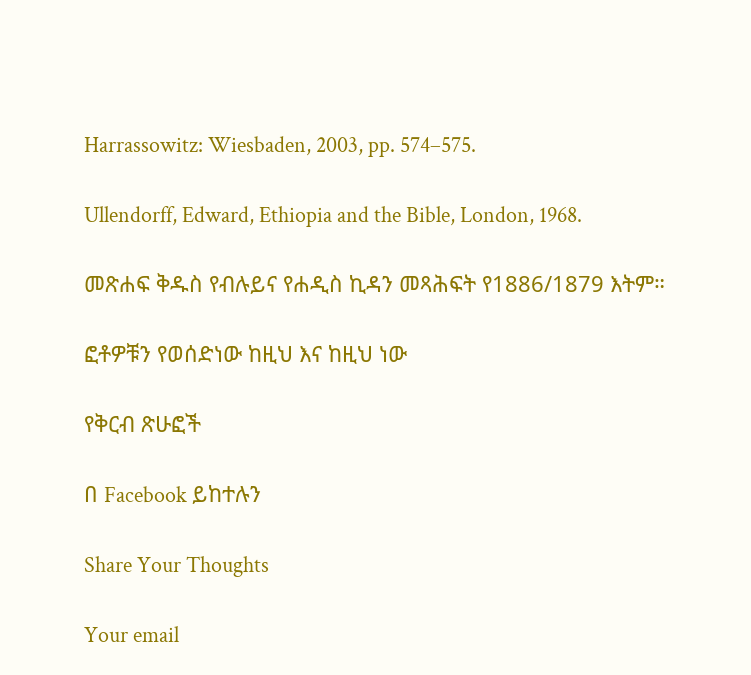Harrassowitz: Wiesbaden, 2003, pp. 574–575.

Ullendorff, Edward, Ethiopia and the Bible, London, 1968.

መጽሐፍ ቅዱስ የብሉይና የሐዲስ ኪዳን መጻሕፍት የ1886/1879 እትም።

ፎቶዎቹን የወሰድነው ከዚህ እና ከዚህ ነው

የቅርብ ጽሁፎች

በ Facebook ይከተሉን

Share Your Thoughts

Your email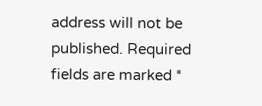address will not be published. Required fields are marked *